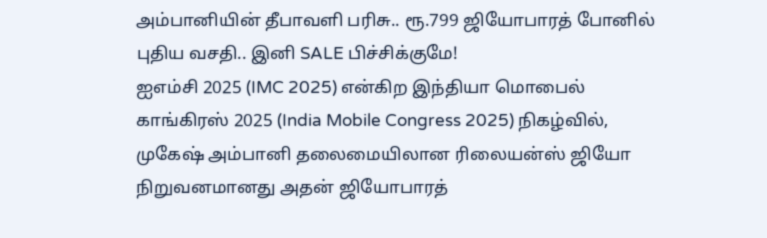அம்பானியின் தீபாவளி பரிசு.. ரூ.799 ஜியோபாரத் போனில் புதிய வசதி.. இனி SALE பிச்சிக்குமே!
ஐஎம்சி 2025 (IMC 2025) என்கிற இந்தியா மொபைல் காங்கிரஸ் 2025 (India Mobile Congress 2025) நிகழ்வில், முகேஷ் அம்பானி தலைமையிலான ரிலையன்ஸ் ஜியோ நிறுவனமானது அதன் ஜியோபாரத்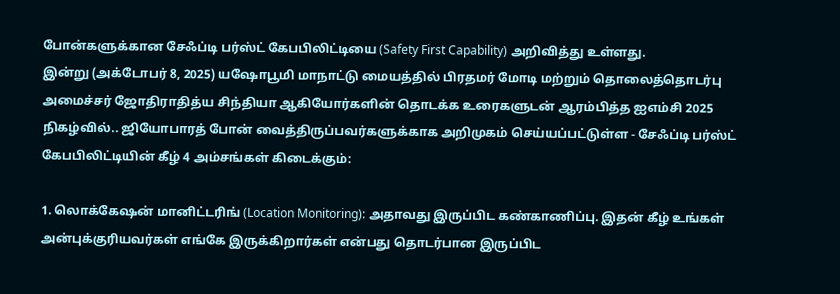போன்களுக்கான சேஃப்டி பர்ஸ்ட் கேபபிலிட்டியை (Safety First Capability) அறிவித்து உள்ளது.
இன்று (அக்டோபர் 8, 2025) யஷோபூமி மாநாட்டு மையத்தில் பிரதமர் மோடி மற்றும் தொலைத்தொடர்பு அமைச்சர் ஜோதிராதித்ய சிந்தியா ஆகியோர்களின் தொடக்க உரைகளுடன் ஆரம்பித்த ஐஎம்சி 2025 நிகழ்வில்.. ஜியோபாரத் போன் வைத்திருப்பவர்களுக்காக அறிமுகம் செய்யப்பட்டுள்ள - சேஃப்டி பர்ஸ்ட் கேபபிலிட்டியின் கீழ் 4 அம்சங்கள் கிடைக்கும்:

1. லொக்கேஷன் மானிட்டரிங் (Location Monitoring): அதாவது இருப்பிட கண்காணிப்பு. இதன் கீழ் உங்கள் அன்புக்குரியவர்கள் எங்கே இருக்கிறார்கள் என்பது தொடர்பான இருப்பிட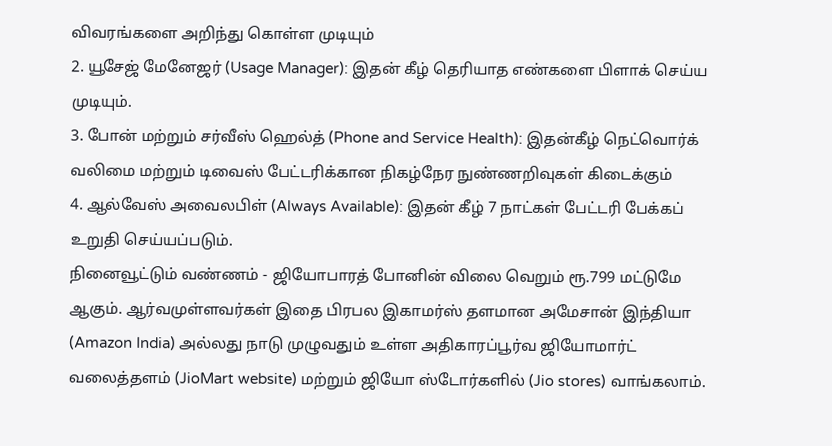விவரங்களை அறிந்து கொள்ள முடியும்
2. யூசேஜ் மேனேஜர் (Usage Manager): இதன் கீழ் தெரியாத எண்களை பிளாக் செய்ய முடியும்.
3. போன் மற்றும் சர்வீஸ் ஹெல்த் (Phone and Service Health): இதன்கீழ் நெட்வொர்க் வலிமை மற்றும் டிவைஸ் பேட்டரிக்கான நிகழ்நேர நுண்ணறிவுகள் கிடைக்கும்
4. ஆல்வேஸ் அவைலபிள் (Always Available): இதன் கீழ் 7 நாட்கள் பேட்டரி பேக்கப் உறுதி செய்யப்படும்.
நினைவூட்டும் வண்ணம் - ஜியோபாரத் போனின் விலை வெறும் ரூ.799 மட்டுமே ஆகும். ஆர்வமுள்ளவர்கள் இதை பிரபல இகாமர்ஸ் தளமான அமேசான் இந்தியா (Amazon India) அல்லது நாடு முழுவதும் உள்ள அதிகாரப்பூர்வ ஜியோமார்ட் வலைத்தளம் (JioMart website) மற்றும் ஜியோ ஸ்டோர்களில் (Jio stores) வாங்கலாம்.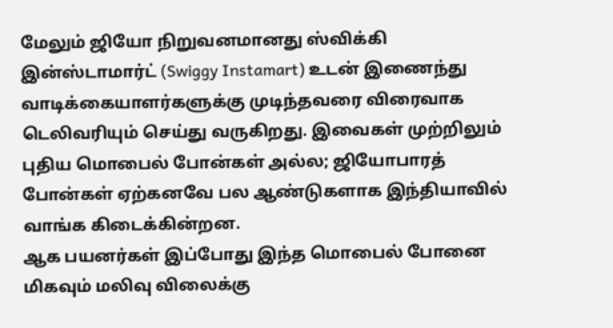மேலும் ஜியோ நிறுவனமானது ஸ்விக்கி இன்ஸ்டாமார்ட் (Swiggy Instamart) உடன் இணைந்து வாடிக்கையாளர்களுக்கு முடிந்தவரை விரைவாக டெலிவரியும் செய்து வருகிறது. இவைகள் முற்றிலும் புதிய மொபைல் போன்கள் அல்ல; ஜியோபாரத் போன்கள் ஏற்கனவே பல ஆண்டுகளாக இந்தியாவில் வாங்க கிடைக்கின்றன.
ஆக பயனர்கள் இப்போது இந்த மொபைல் போனை மிகவும் மலிவு விலைக்கு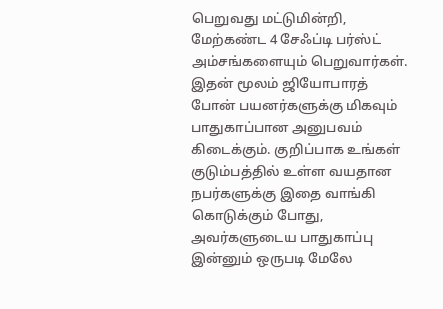பெறுவது மட்டுமின்றி, மேற்கண்ட 4 சேஃப்டி பர்ஸ்ட் அம்சங்களையும் பெறுவார்கள். இதன் மூலம் ஜியோபாரத் போன் பயனர்களுக்கு மிகவும் பாதுகாப்பான அனுபவம் கிடைக்கும். குறிப்பாக உங்கள் குடும்பத்தில் உள்ள வயதான நபர்களுக்கு இதை வாங்கி கொடுக்கும் போது, அவர்களுடைய பாதுகாப்பு இன்னும் ஒருபடி மேலே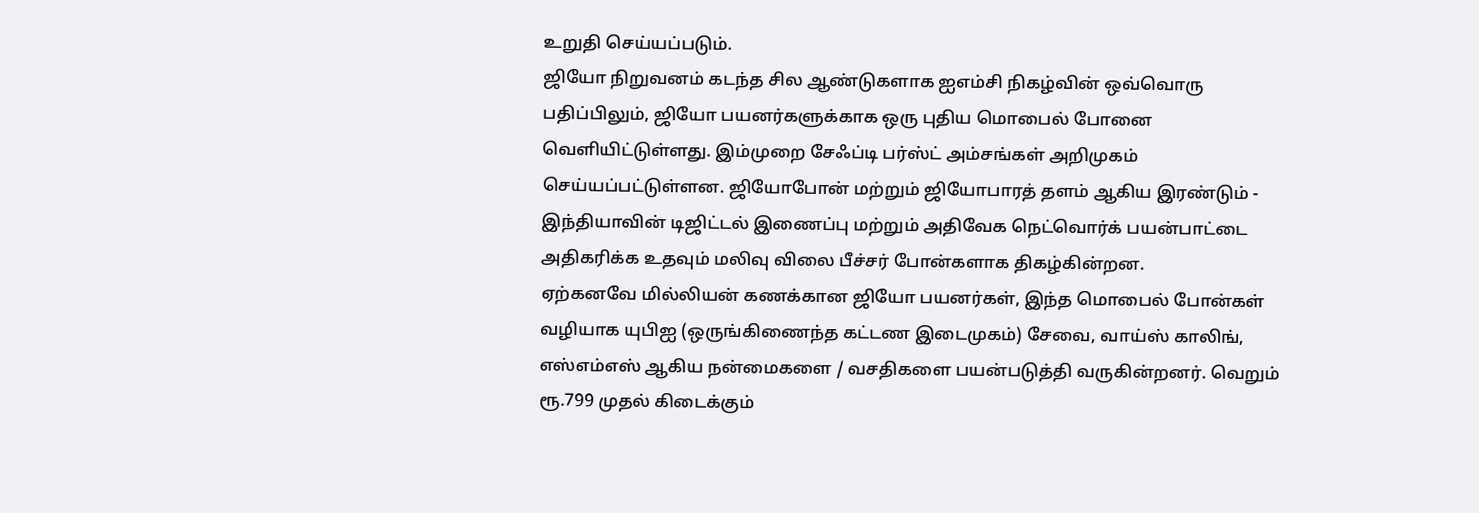உறுதி செய்யப்படும்.
ஜியோ நிறுவனம் கடந்த சில ஆண்டுகளாக ஐஎம்சி நிகழ்வின் ஒவ்வொரு பதிப்பிலும், ஜியோ பயனர்களுக்காக ஒரு புதிய மொபைல் போனை வெளியிட்டுள்ளது. இம்முறை சேஃப்டி பர்ஸ்ட் அம்சங்கள் அறிமுகம் செய்யப்பட்டுள்ளன. ஜியோபோன் மற்றும் ஜியோபாரத் தளம் ஆகிய இரண்டும் - இந்தியாவின் டிஜிட்டல் இணைப்பு மற்றும் அதிவேக நெட்வொர்க் பயன்பாட்டை அதிகரிக்க உதவும் மலிவு விலை பீச்சர் போன்களாக திகழ்கின்றன.
ஏற்கனவே மில்லியன் கணக்கான ஜியோ பயனர்கள், இந்த மொபைல் போன்கள் வழியாக யுபிஐ (ஒருங்கிணைந்த கட்டண இடைமுகம்) சேவை, வாய்ஸ் காலிங், எஸ்எம்எஸ் ஆகிய நன்மைகளை / வசதிகளை பயன்படுத்தி வருகின்றனர். வெறும் ரூ.799 முதல் கிடைக்கும்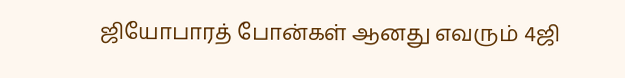ஜியோபாரத் போன்கள் ஆனது எவரும் 4ஜி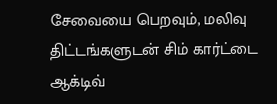சேவையை பெறவும், மலிவு திட்டங்களுடன் சிம் கார்ட்டை ஆக்டிவ்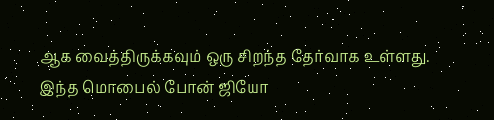ஆக வைத்திருக்கவும் ஒரு சிறந்த தேர்வாக உள்ளது. இந்த மொபைல் போன் ஜியோ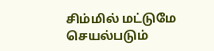சிம்மில் மட்டுமே செயல்படும்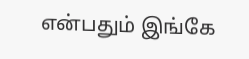என்பதும் இங்கே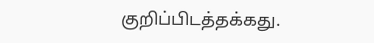குறிப்பிடத்தக்கது.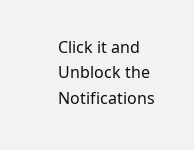Click it and Unblock the Notifications